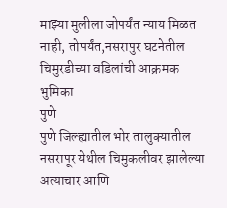माझ्या मुलीला जोपर्यंत न्याय मिळत नाही, तोपर्यंत,नसरापुर घटनेतील चिमुरडीच्या वडिलांची आक्रमक भुमिका
पुणे
पुणे जिल्ह्यातील भोर तालुक्यातील नसरापूर येथील चिमुकलीवर झालेल्या अत्याचार आणि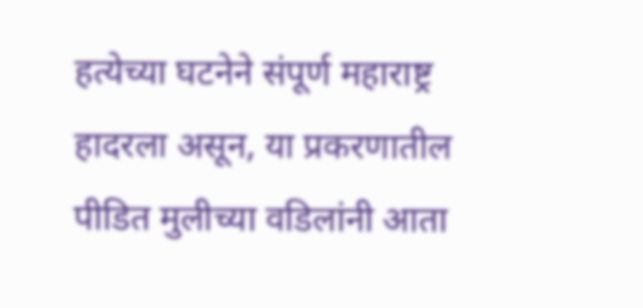हत्येच्या घटनेने संपूर्ण महाराष्ट्र हादरला असून, या प्रकरणातील पीडित मुलीच्या वडिलांनी आता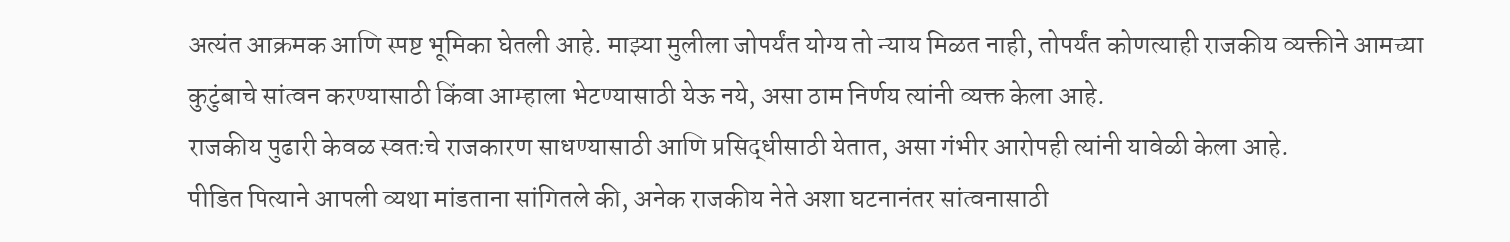अत्यंत आक्रमक आणि स्पष्ट भूमिका घेतली आहे. माझ्या मुलीला जोपर्यंत योग्य तो न्याय मिळत नाही, तोपर्यंत कोणत्याही राजकीय व्यक्तीने आमच्या कुटुंबाचे सांत्वन करण्यासाठी किंवा आम्हाला भेटण्यासाठी येऊ नये, असा ठाम निर्णय त्यांनी व्यक्त केला आहे.
राजकीय पुढारी केवळ स्वतःचे राजकारण साधण्यासाठी आणि प्रसिद्धीसाठी येतात, असा गंभीर आरोपही त्यांनी यावेळी केला आहे.
पीडित पित्याने आपली व्यथा मांडताना सांगितले की, अनेक राजकीय नेते अशा घटनानंतर सांत्वनासाठी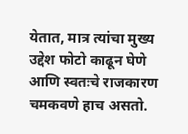येतात, मात्र त्यांचा मुख्य उद्देश फोटो काढून घेणे आणि स्वतःचे राजकारण चमकवणे हाच असतो.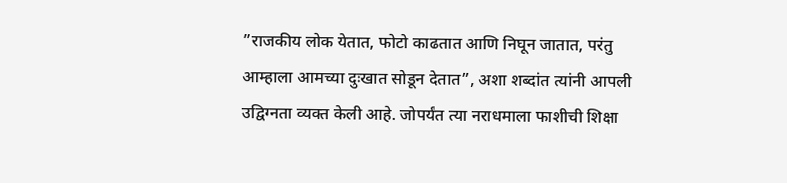”राजकीय लोक येतात, फोटो काढतात आणि निघून जातात, परंतु आम्हाला आमच्या दुःखात सोडून देतात”, अशा शब्दांत त्यांनी आपली उद्विग्नता व्यक्त केली आहे. जोपर्यंत त्या नराधमाला फाशीची शिक्षा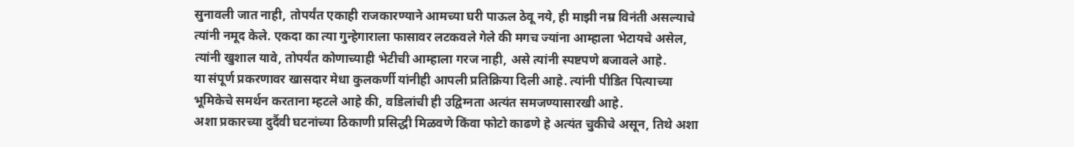सुनावली जात नाही, तोपर्यंत एकाही राजकारण्याने आमच्या घरी पाऊल ठेवू नये, ही माझी नम्र विनंती असल्याचे त्यांनी नमूद केले. एकदा का त्या गुन्हेगाराला फासावर लटकवले गेले की मगच ज्यांना आम्हाला भेटायचे असेल, त्यांनी खुशाल यावे, तोपर्यंत कोणाच्याही भेटीची आम्हाला गरज नाही, असे त्यांनी स्पष्टपणे बजावले आहे.
या संपूर्ण प्रकरणावर खासदार मेधा कुलकर्णी यांनीही आपली प्रतिक्रिया दिली आहे. त्यांनी पीडित पित्याच्या भूमिकेचे समर्थन करताना म्हटले आहे की, वडिलांची ही उद्विग्नता अत्यंत समजण्यासारखी आहे.
अशा प्रकारच्या दुर्दैवी घटनांच्या ठिकाणी प्रसिद्धी मिळवणे किंवा फोटो काढणे हे अत्यंत चुकीचे असून, तिथे अशा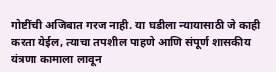गोष्टींची अजिबात गरज नाही. या घडीला न्यायासाठी जे काही करता येईल, त्याचा तपशील पाहणे आणि संपूर्ण शासकीय यंत्रणा कामाला लावून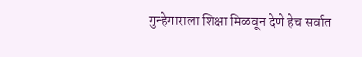गुन्हेगाराला शिक्षा मिळवून देणे हेच सर्वात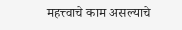महत्त्वाचे काम असल्याचे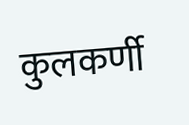कुलकर्णी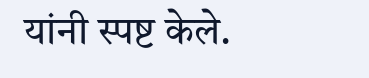यांनी स्पष्ट केले.